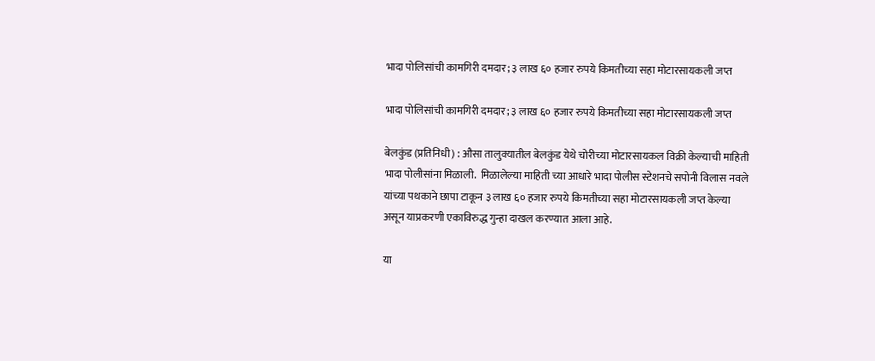भादा पोलिसांची कामगिरी दमदार; ३ लाख ६० हजार रुपये किमतीच्या सहा मोटारसायकली जप्त

भादा पोलिसांची कामगिरी दमदार; ३ लाख ६० हजार रुपये किमतीच्या सहा मोटारसायकली जप्त

बेलकुंड (प्रतिनिधी) : औसा तालुक्यातील बेलकुंड येथे चोरीच्या मोटारसायकल विक्री केल्याची माहिती भादा पोलीसांना मिळाली.  मिळालेल्या माहिती च्या आधारे भादा पोलीस स्टेशनचे सपोनी विलास नवले यांच्या पथकाने छापा टाकून ३ लाख ६० हजार रुपये किमतीच्या सहा मोटारसायकली जप्त केल्या असून याप्रकरणी एकाविरुद्ध गुन्हा दाखल करण्यात आला आहे.

या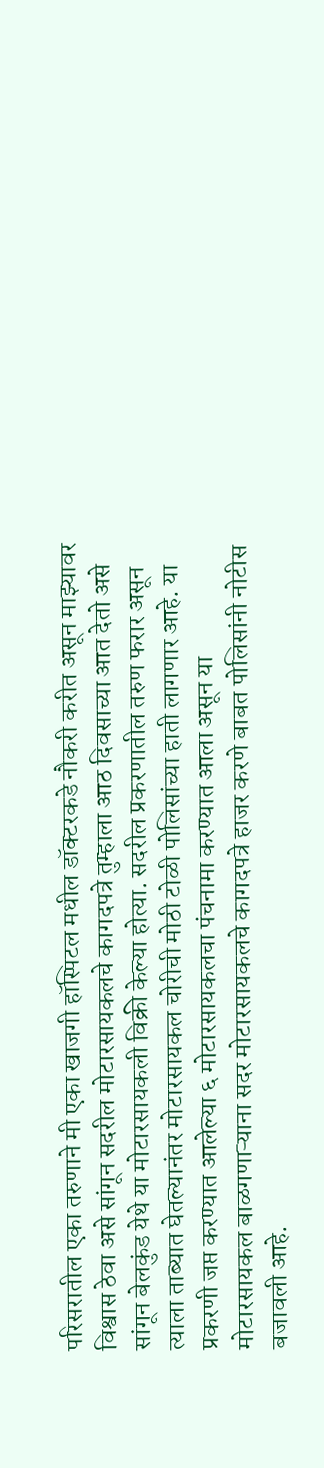परिसरातील एका तरुणाने मी एका खाजगी हॉस्पिटल मधील डॉक्टरकडे नौकरी करीत असून माझ्यावर विश्वास ठेवा असे सांगून सदरील मोटारसायकलचे कागदपत्रे तुम्हाला आठ दिवसाच्या आत देतो असे सांगून बेलकुंड येथे या मोटारसायकली विक्री केल्या होत्या. सदरील प्रकरणातील तरुण फरार असून त्याला ताब्यात घेतल्यानंतर मोटारसायकल चोरीची मोठी टोळी पोलिसांच्या हाती लागणार आहे. या प्रकरणी जप्त करण्यात आलेल्या ६ मोटारसायकलचा पंचनामा करण्यात आला असून या मोटारसायकल बाळगणाऱ्याना सदर मोटारसायकलचे कागदपत्रे हाजर करणे बाबत पोलिसांनी नोटीस बजावली आहे.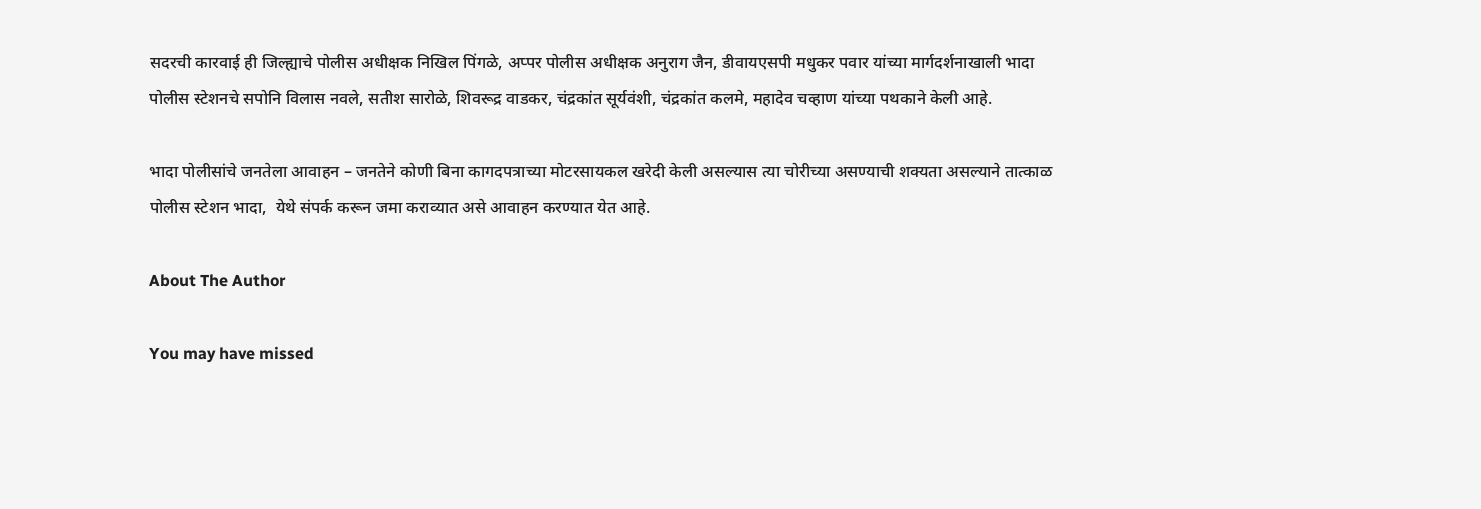सदरची कारवाई ही जिल्ह्याचे पोलीस अधीक्षक निखिल पिंगळे, अप्पर पोलीस अधीक्षक अनुराग जैन, डीवायएसपी मधुकर पवार यांच्या मार्गदर्शनाखाली भादा पोलीस स्टेशनचे सपोनि विलास नवले, सतीश सारोळे, शिवरूद्र वाडकर, चंद्रकांत सूर्यवंशी, चंद्रकांत कलमे, महादेव चव्हाण यांच्या पथकाने केली आहे.

भादा पोलीसांचे जनतेला आवाहन – जनतेने कोणी बिना कागदपत्राच्या मोटरसायकल खरेदी केली असल्यास त्या चोरीच्या असण्याची शक्यता असल्याने तात्काळ पोलीस स्टेशन भादा,  येथे संपर्क करून जमा कराव्यात असे आवाहन करण्यात येत आहे.

About The Author

You may have missed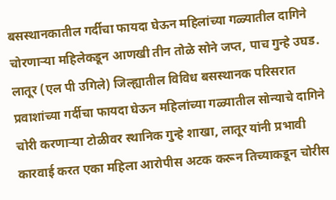बसस्थानकातील गर्दीचा फायदा घेऊन महिलांच्या गळ्यातील दागिने चोरणाऱ्या महिलेकडून आणखी तीन तोळे सोने जप्त, पाच गुन्हे उघड. लातूर (एल पी उगिले) जिल्ह्यातील विविध बसस्थानक परिसरात प्रवाशांच्या गर्दीचा फायदा घेऊन महिलांच्या गळ्यातील सोन्याचे दागिने चोरी करणाऱ्या टोळीवर स्थानिक गुन्हे शाखा, लातूर यांनी प्रभावी कारवाई करत एका महिला आरोपीस अटक करून तिच्याकडून चोरीस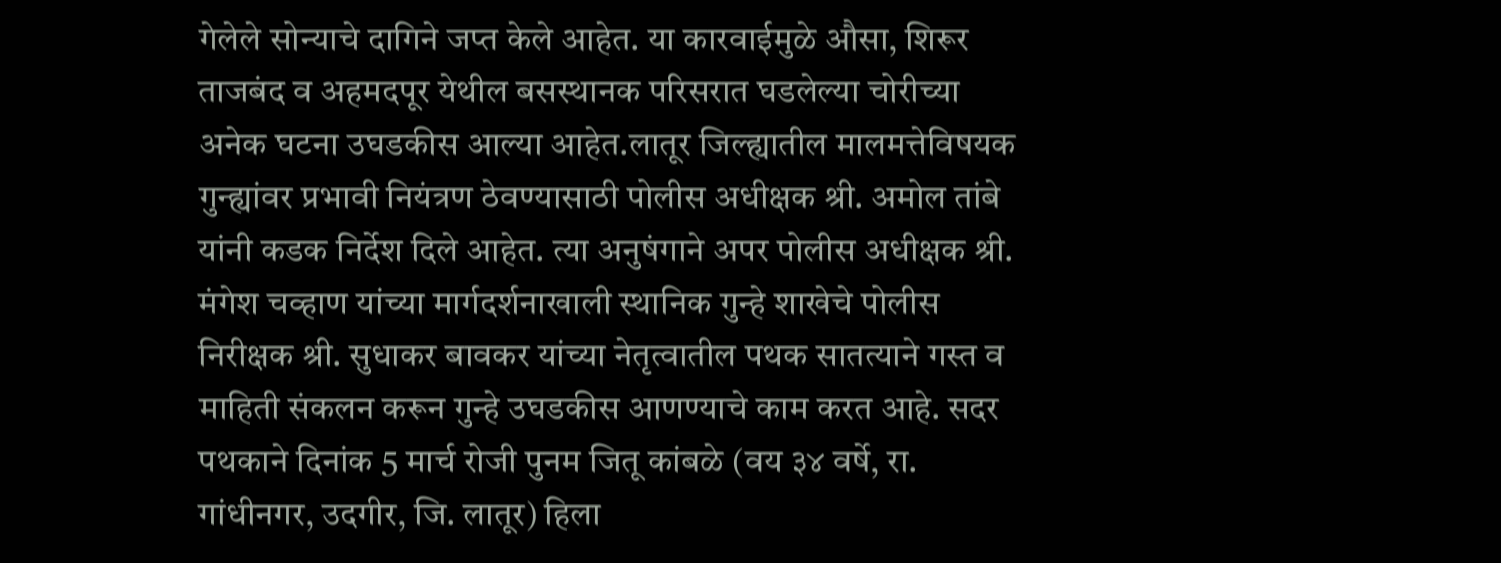गेलेले सोन्याचे दागिने जप्त केले आहेत. या कारवाईमुळे औसा, शिरूर ताजबंद व अहमदपूर येथील बसस्थानक परिसरात घडलेल्या चोरीच्या अनेक घटना उघडकीस आल्या आहेत.लातूर जिल्ह्यातील मालमत्तेविषयक गुन्ह्यांवर प्रभावी नियंत्रण ठेवण्यासाठी पोलीस अधीक्षक श्री. अमोल तांबे यांनी कडक निर्देश दिले आहेत. त्या अनुषंगाने अपर पोलीस अधीक्षक श्री. मंगेश चव्हाण यांच्या मार्गदर्शनाखाली स्थानिक गुन्हे शाखेचे पोलीस निरीक्षक श्री. सुधाकर बावकर यांच्या नेतृत्वातील पथक सातत्याने गस्त व माहिती संकलन करून गुन्हे उघडकीस आणण्याचे काम करत आहे. सदर पथकाने दिनांक 5 मार्च रोजी पुनम जितू कांबळे (वय ३४ वर्षे, रा. गांधीनगर, उदगीर, जि. लातूर) हिला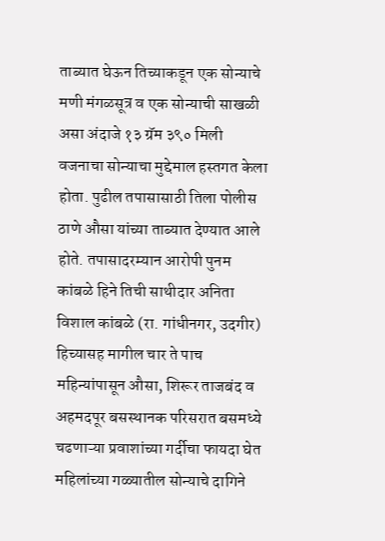ताब्यात घेऊन तिच्याकडून एक सोन्याचे मणी मंगळसूत्र व एक सोन्याची साखळी असा अंदाजे १३ ग्रॅम ३९० मिली वजनाचा सोन्याचा मुद्देमाल हस्तगत केला होता. पुढील तपासासाठी तिला पोलीस ठाणे औसा यांच्या ताब्यात देण्यात आले होते. तपासादरम्यान आरोपी पुनम कांबळे हिने तिची साथीदार अनिता विशाल कांबळे (रा. गांधीनगर, उदगीर) हिच्यासह मागील चार ते पाच महिन्यांपासून औसा, शिरूर ताजबंद व अहमदपूर बसस्थानक परिसरात बसमध्ये चढणाऱ्या प्रवाशांच्या गर्दीचा फायदा घेत महिलांच्या गळ्यातील सोन्याचे दागिने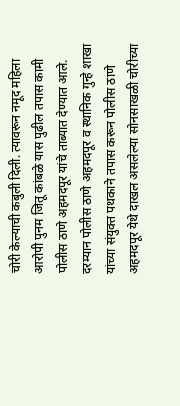चोरी केल्याची कबुली दिली. त्यावरून नमूद महिला आरोपी पुनम जितू कांबळे यास पुढील तपास कामी पोलीस ठाणे अहमदपूर यांचे ताब्यात देण्यात आले. दरम्यान पोलीस ठाणे अहमदपूर व स्थानिक गुन्हे शाखा यांच्या संयुक्त पथकाने तपास करून पोलीस ठाणे अहमदपूर येथे दाखल असलेल्या सोनसाखळी चोरीच्या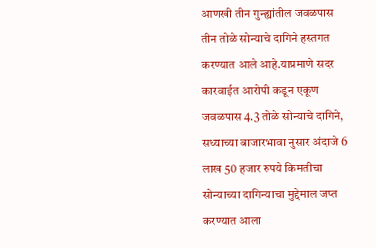आणखी तीन गुन्ह्यांतील जवळपास तीन तोळे सोन्याचे दागिने हस्तगत करण्यात आले आहे.याप्रमाणे सदर कारवाईत आरोपी कडून एकूण जवळपास 4.3 तोळे सोन्याचे दागिने, सध्याच्या बाजारभावा नुसार अंदाजे 6 लाख 50 हजार रुपये किमतीचा सोन्याच्या दागिन्याचा मुद्देमाल जप्त करण्यात आला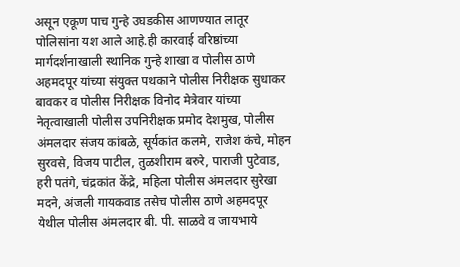असून एकूण पाच गुन्हे उघडकीस आणण्यात लातूर पोलिसांना यश आले आहे.ही कारवाई वरिष्ठांच्या मार्गदर्शनाखाली स्थानिक गुन्हे शाखा व पोलीस ठाणे अहमदपूर यांच्या संयुक्त पथकाने पोलीस निरीक्षक सुधाकर बावकर व पोलीस निरीक्षक विनोद मेत्रेवार यांच्या नेतृत्वाखाली पोलीस उपनिरीक्षक प्रमोद देशमुख, पोलीस अंमलदार संजय कांबळे, सूर्यकांत कलमे, राजेश कंचे, मोहन सुरवसे, विजय पाटील, तुळशीराम बरुरे, पाराजी पुटेवाड, हरी पतंगे, चंद्रकांत केंद्रे, महिला पोलीस अंमलदार सुरेखा मदने, अंजली गायकवाड तसेच पोलीस ठाणे अहमदपूर येथील पोलीस अंमलदार बी. पी. साळवे व जायभाये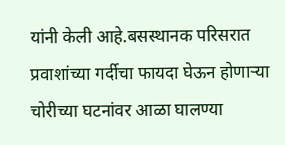यांनी केली आहे.बसस्थानक परिसरात प्रवाशांच्या गर्दीचा फायदा घेऊन होणाऱ्या चोरीच्या घटनांवर आळा घालण्या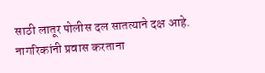साठी लातूर पोलीस दल सातत्याने दक्ष आहे. नागरिकांनी प्रवास करताना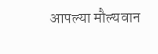आपल्या मौल्यवान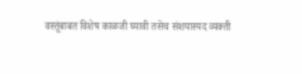वस्तूंबाबत विशेष काळजी घ्यावी तसेच संशयास्पद व्यक्ती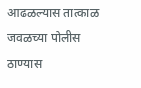आढळल्यास तात्काळ जवळच्या पोलीस ठाण्यास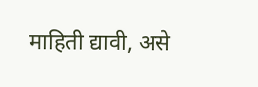माहिती द्यावी, असे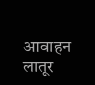आवाहन लातूर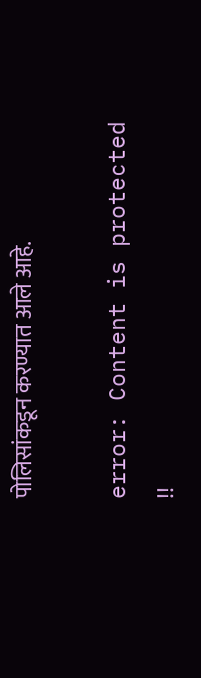पोलिसांकडून करण्यात आले आहे.

error: Content is protected !!